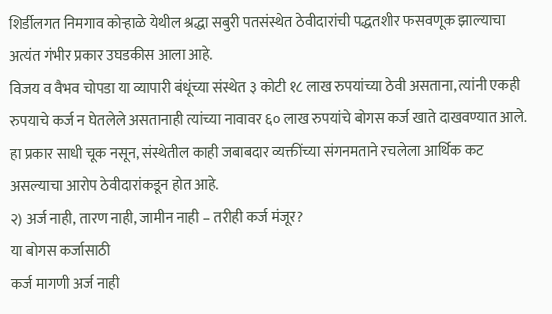शिर्डीलगत निमगाव कोऱ्हाळे येथील श्रद्धा सबुरी पतसंस्थेत ठेवीदारांची पद्धतशीर फसवणूक झाल्याचा अत्यंत गंभीर प्रकार उघडकीस आला आहे.
विजय व वैभव चोपडा या व्यापारी बंधूंच्या संस्थेत ३ कोटी १८ लाख रुपयांच्या ठेवी असताना, त्यांनी एकही रुपयाचे कर्ज न घेतलेले असतानाही त्यांच्या नावावर ६० लाख रुपयांचे बोगस कर्ज खाते दाखवण्यात आले.
हा प्रकार साधी चूक नसून, संस्थेतील काही जबाबदार व्यक्तींच्या संगनमताने रचलेला आर्थिक कट असल्याचा आरोप ठेवीदारांकडून होत आहे.
२) अर्ज नाही, तारण नाही, जामीन नाही – तरीही कर्ज मंजूर?
या बोगस कर्जासाठी
कर्ज मागणी अर्ज नाही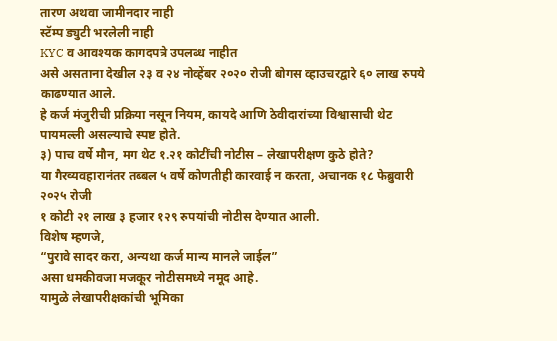तारण अथवा जामीनदार नाही
स्टॅम्प ड्युटी भरलेली नाही
KYC व आवश्यक कागदपत्रे उपलब्ध नाहीत
असे असताना देखील २३ व २४ नोव्हेंबर २०२० रोजी बोगस व्हाउचरद्वारे ६० लाख रुपये काढण्यात आले.
हे कर्ज मंजुरीची प्रक्रिया नसून नियम, कायदे आणि ठेवीदारांच्या विश्वासाची थेट पायमल्ली असल्याचे स्पष्ट होते.
३) पाच वर्षे मौन, मग थेट १.२१ कोटींची नोटीस – लेखापरीक्षण कुठे होते?
या गैरव्यवहारानंतर तब्बल ५ वर्षे कोणतीही कारवाई न करता, अचानक १८ फेब्रुवारी २०२५ रोजी
१ कोटी २१ लाख ३ हजार १२९ रुपयांची नोटीस देण्यात आली.
विशेष म्हणजे,
“पुरावे सादर करा, अन्यथा कर्ज मान्य मानले जाईल”
असा धमकीवजा मजकूर नोटीसमध्ये नमूद आहे.
यामुळे लेखापरीक्षकांची भूमिका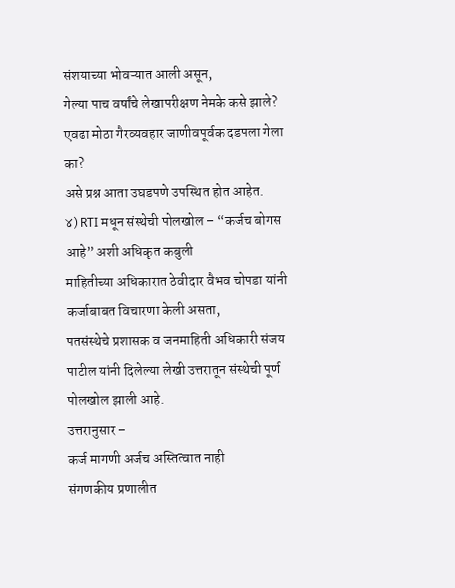संशयाच्या भोवऱ्यात आली असून,
गेल्या पाच वर्षांचे लेखापरीक्षण नेमके कसे झाले?
एवढा मोठा गैरव्यवहार जाणीवपूर्वक दडपला गेला का?
असे प्रश्न आता उघडपणे उपस्थित होत आहेत.
४) RTI मधून संस्थेची पोलखोल – “कर्जच बोगस आहे” अशी अधिकृत कबुली
माहितीच्या अधिकारात ठेवीदार वैभव चोपडा यांनी कर्जाबाबत विचारणा केली असता,
पतसंस्थेचे प्रशासक व जनमाहिती अधिकारी संजय पाटील यांनी दिलेल्या लेखी उत्तरातून संस्थेची पूर्ण पोलखोल झाली आहे.
उत्तरानुसार –
कर्ज मागणी अर्जच अस्तित्वात नाही
संगणकीय प्रणालीत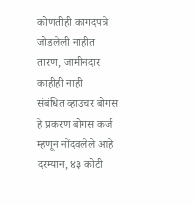कोणतीही कागदपत्रे जोडलेली नाहीत
तारण, जामीनदार काहीही नाही
संबंधित व्हाउचर बोगस
हे प्रकरण बोगस कर्ज म्हणून नोंदवलेले आहे
दरम्यान, ४३ कोटी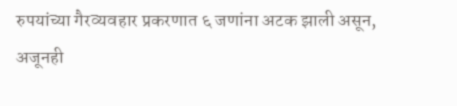रुपयांच्या गैरव्यवहार प्रकरणात ६ जणांना अटक झाली असून,
अजूनही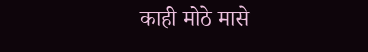काही मोठे मासे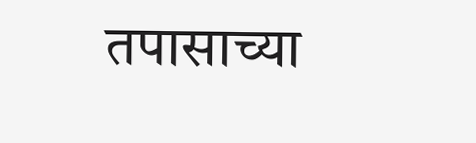तपासाच्या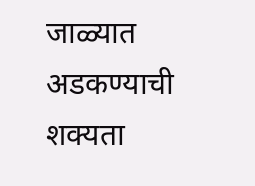जाळ्यात अडकण्याची शक्यता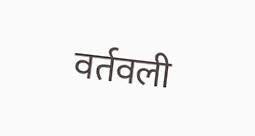वर्तवली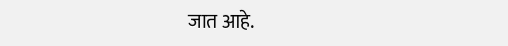जात आहे.